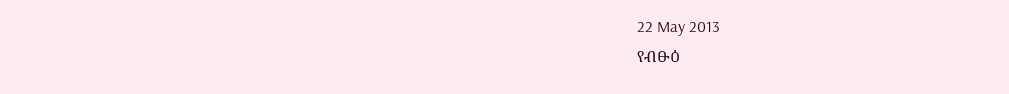22 May 2013
የብፁዕ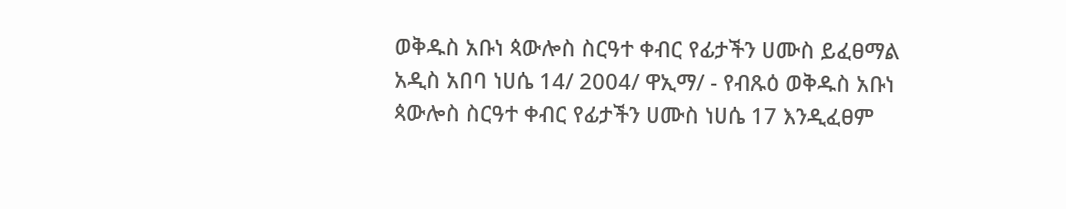ወቅዱስ አቡነ ጳውሎስ ስርዓተ ቀብር የፊታችን ሀሙስ ይፈፀማል
አዲስ አበባ ነሀሴ 14/ 2004/ ዋኢማ/ - የብጹዕ ወቅዱስ አቡነ ጳውሎስ ስርዓተ ቀብር የፊታችን ሀሙስ ነሀሴ 17 እንዲፈፀም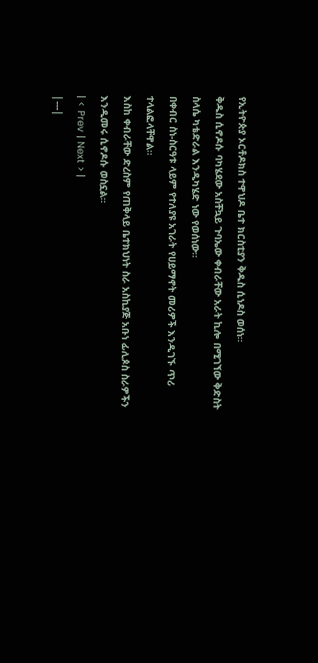የኢትዮጵያ ኦርቶዶክስ ተዋህዶ ቤተ ክርስቲያን ቅዱስ ሲነዶስ ወሰነ።
ቅዱስ ሲኖዶሱ ባካሄደው አስቸኳይ ጉባኤው ቀብራቸው አራት ኪሎ በሚገኘው ቅድስት ስላሴ ካቴድራል እንዲካሄድ ነው የወሰነው።
በቀብር ስነ-ስርዓቱ ላይም የተለያዩ አገራት የሀይማኖት መሪዎች እንዲገኙ ጥሪ ተላልፎላቸዋል።
እስከ ቀብራቸው ድረስም የጠቅላይ ቤተክህነት ስራ አስኪያጅ አቡነ ፊሊጶስ ስራዎችን እንዲመሩ ሲኖዶሱ ወስኗል።
| < Prev | Next > |
|---|